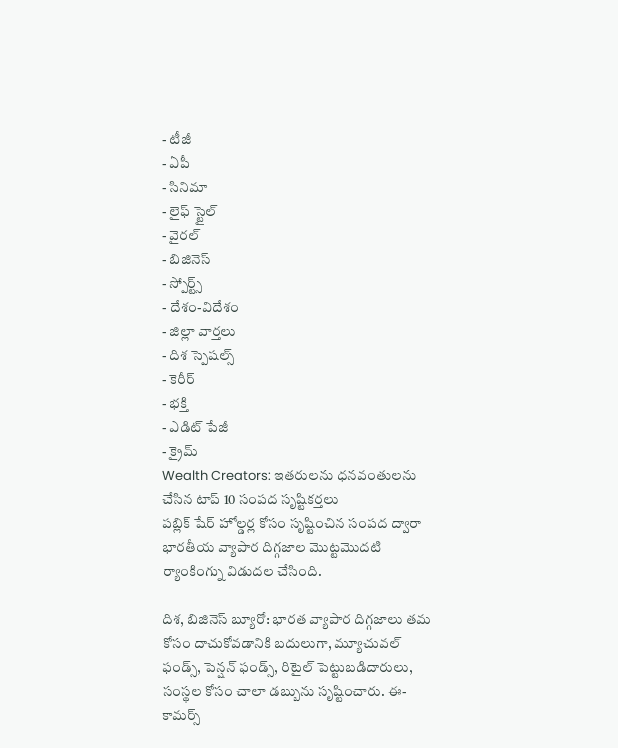- టీజీ
- ఏపీ
- సినిమా
- లైఫ్ స్టైల్
- వైరల్
- బిజినెస్
- స్పోర్ట్స్
- దేశం-విదేశం
- జిల్లా వార్తలు
- దిశ స్పెషల్స్
- కెరీర్
- భక్తి
- ఎడిట్ పేజీ
- క్రైమ్
Wealth Creators: ఇతరులను ధనవంతులను చేసిన టాప్ 10 సంపద సృష్టికర్తలు
పబ్లిక్ షేర్ హోల్డర్ల కోసం సృష్టించిన సంపద ద్వారా భారతీయ వ్యాపార దిగ్గజాల మొట్టమొదటి ర్యాంకింగ్ను విడుదల చేసింది.

దిశ, బిజినెస్ బ్యూరో: భారత వ్యాపార దిగ్గజాలు తమ కోసం దాచుకోవడానికి బదులుగా, మ్యూచువల్ ఫండ్స్, పెన్షన్ ఫండ్స్, రిటైల్ పెట్టుబడిదారులు, సంస్థల కోసం చాలా డబ్బును సృష్టించారు. ఈ-కామర్స్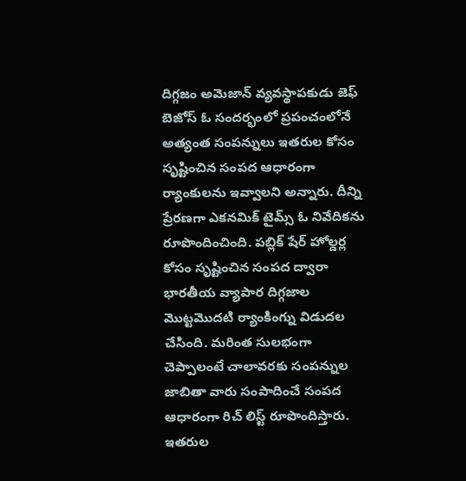దిగ్గజం అమెజాన్ వ్యవస్థాపకుడు జెఫ్ బెజోస్ ఓ సందర్భంలో ప్రపంచంలోనే అత్యంత సంపన్నులు ఇతరుల కోసం సృష్టించిన సంపద ఆధారంగా ర్యాంకులను ఇవ్వాలని అన్నారు. దీన్ని ప్రేరణగా ఎకనమిక్ టైమ్స్ ఓ నివేదికను రూపొందించింది. పబ్లిక్ షేర్ హోల్డర్ల కోసం సృష్టించిన సంపద ద్వారా భారతీయ వ్యాపార దిగ్గజాల మొట్టమొదటి ర్యాంకింగ్ను విడుదల చేసింది. మరింత సులభంగా చెప్పాలంటే చాలావరకు సంపన్నుల జాబితా వారు సంపాదించే సంపద ఆధారంగా రిచ్ లిస్ట్ రూపొందిస్తారు. ఇతరుల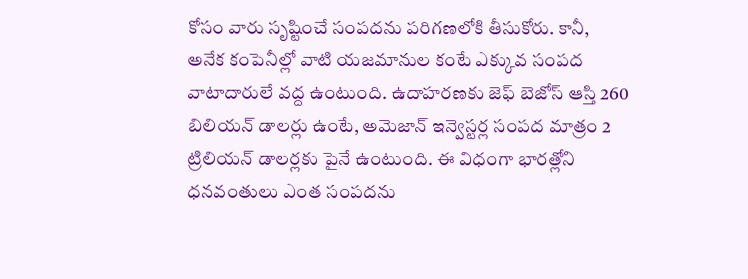కోసం వారు సృష్టించే సంపదను పరిగణలోకి తీసుకోరు. కానీ, అనేక కంపెనీల్లో వాటి యజమానుల కంటే ఎక్కువ సంపద వాటాదారులే వద్ద ఉంటుంది. ఉదాహరణకు జెఫ్ బెజోస్ ఆస్తి 260 బిలియన్ డాలర్లు ఉంటే, అమెజాన్ ఇన్వెస్టర్ల సంపద మాత్రం 2 ట్రిలియన్ డాలర్లకు పైనే ఉంటుంది. ఈ విధంగా భారత్లోని ధనవంతులు ఎంత సంపదను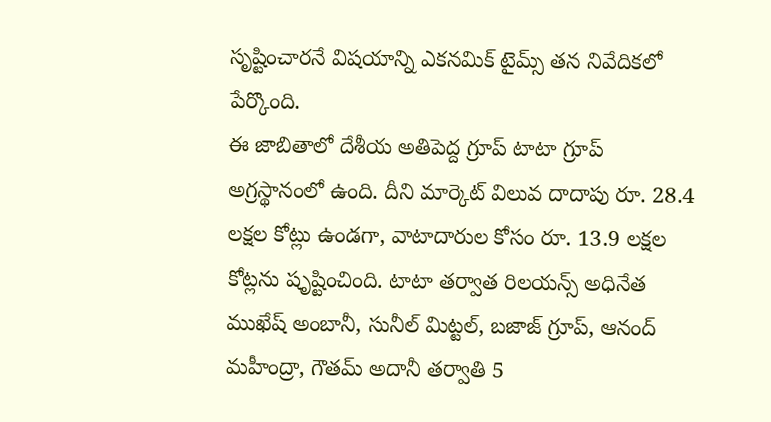సృష్టించారనే విషయాన్ని ఎకనమిక్ టైమ్స్ తన నివేదికలో పేర్కొంది.
ఈ జాబితాలో దేశీయ అతిపెద్ద గ్రూప్ టాటా గ్రూప్ అగ్రస్థానంలో ఉంది. దీని మార్కెట్ విలువ దాదాపు రూ. 28.4 లక్షల కోట్లు ఉండగా, వాటాదారుల కోసం రూ. 13.9 లక్షల కోట్లను షృష్టించింది. టాటా తర్వాత రిలయన్స్ అధినేత ముఖేష్ అంబానీ, సునీల్ మిట్టల్, బజాజ్ గ్రూప్, ఆనంద్ మహీంద్రా, గౌతమ్ అదానీ తర్వాతి 5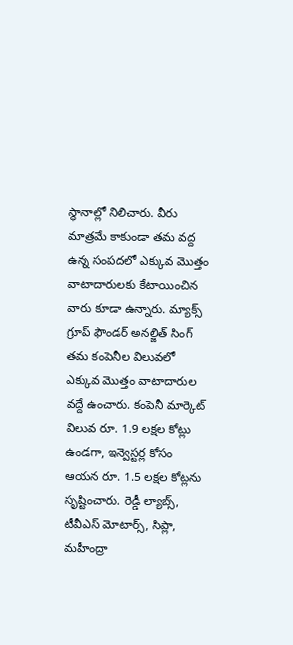స్థానాల్లో నిలిచారు. వీరు మాత్రమే కాకుండా తమ వద్ద ఉన్న సంపదలో ఎక్కువ మొత్తం వాటాదారులకు కేటాయించిన వారు కూడా ఉన్నారు. మ్యాక్స్ గ్రూప్ ఫౌండర్ అనల్జిత్ సింగ్ తమ కంపెనీల విలువలో ఎక్కువ మొత్తం వాటాదారుల వద్దే ఉంచారు. కంపెనీ మార్కెట్ విలువ రూ. 1.9 లక్షల కోట్లు ఉండగా, ఇన్వెస్టర్ల కోసం ఆయన రూ. 1.5 లక్షల కోట్లను సృష్టించారు. రెడ్డీ ల్యాబ్స్, టీవీఎస్ మోటార్స్, సిప్లా, మహీంద్రా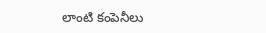లాంటి కంపెనీలు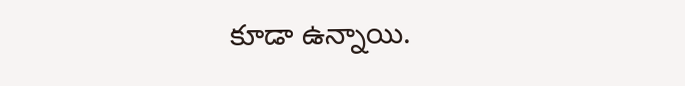కూడా ఉన్నాయి.